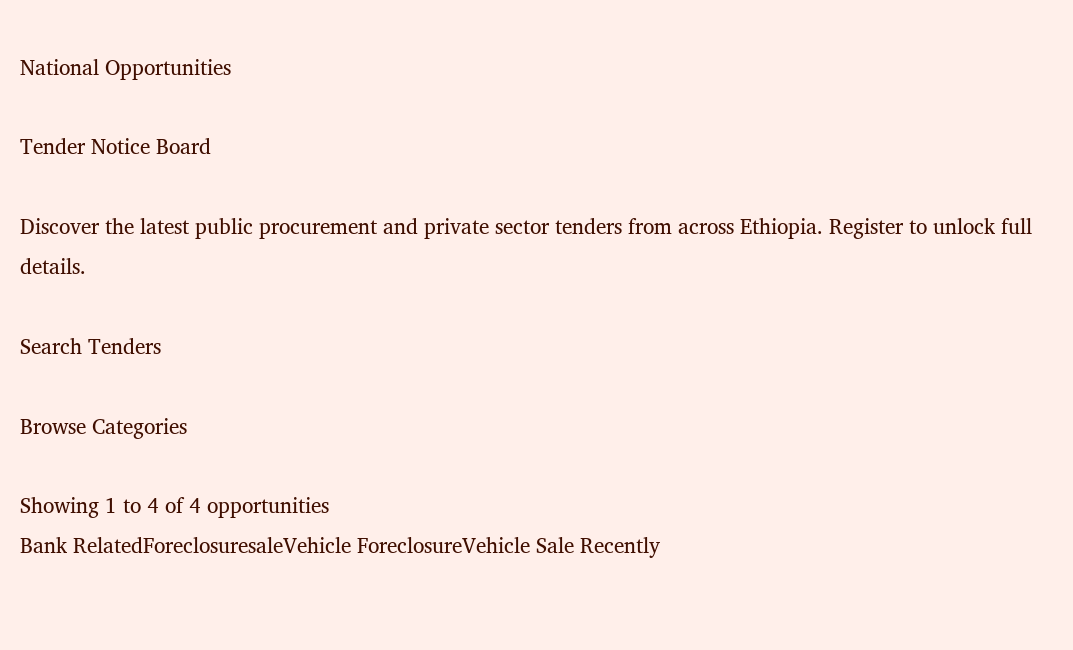National Opportunities

Tender Notice Board

Discover the latest public procurement and private sector tenders from across Ethiopia. Register to unlock full details.

Search Tenders

Browse Categories

Showing 1 to 4 of 4 opportunities
Bank RelatedForeclosuresaleVehicle ForeclosureVehicle Sale Recently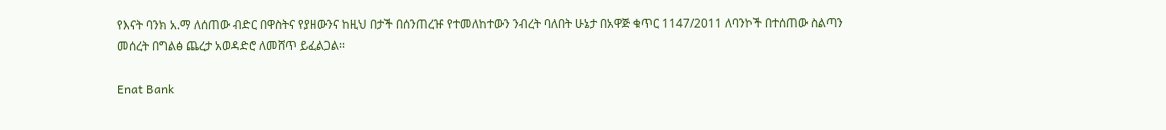የእናት ባንክ አ.ማ ለሰጠው ብድር በዋስትና የያዘውንና ከዚህ በታች በሰንጠረዡ የተመለከተውን ንብረት ባለበት ሁኔታ በአዋጅ ቁጥር 1147/2011 ለባንኮች በተሰጠው ስልጣን መሰረት በግልፅ ጨረታ አወዳድሮ ለመሸጥ ይፈልጋል፡፡

Enat Bank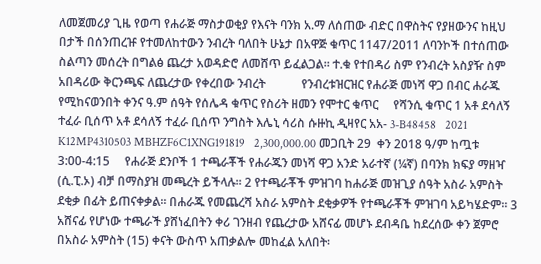ለመጀመሪያ ጊዜ የወጣ የሐራጅ ማስታወቂያ የእናት ባንክ አ.ማ ለሰጠው ብድር በዋስትና የያዘውንና ከዚህ በታች በሰንጠረዡ የተመለከተውን ንብረት ባለበት ሁኔታ በአዋጅ ቁጥር 1147/2011 ለባንኮች በተሰጠው ስልጣን መሰረት በግልፅ ጨረታ አወዳድሮ ለመሸጥ ይፈልጋል፡፡ ተ.ቁ የተበዳሪ ስም የንብረት አስያዥ ስም አበዳሪው ቅርንጫፍ ለጨረታው የቀረበው ንብረት            የንብረቱዝርዝር የሐራጅ መነሻ ዋጋ በብር ሐራጁ የሚከናወንበት ቀንና ዓ.ም ሰዓት የሰሌዳ ቁጥር የስሪት ዘመን የሞተር ቁጥር     የሻንሲ ቁጥር 1 አቶ ደሳለኝ ተፈራ ቢሰጥ አቶ ደሳለኝ ተፈራ ቢሰጥ ንግስት እሌኒ ሳሪስ ሱዙኪ ዲዛየር አአ- 3-B48458   2021 K12MP4310503 MBHZF6C1XNG191819   2,300,000.00 መጋቢት 29  ቀን 2018 ዓ/ም ከጧቱ  3:00-4:15     የሐራጅ ደንቦች 1 ተጫራቾች የሐራጁን መነሻ ዋጋ አንድ አራተኛ (¼ኛ) በባንክ ክፍያ ማዘዣ (ሲ.ፒ.ኦ) ብቻ በማስያዝ መጫረት ይችላሉ፡፡ 2 የተጫራቾች ምዝገባ ከሐራጅ መዝጊያ ሰዓት አስራ አምስት ደቂቃ በፊት ይጠናቀቃል፡፡ በሐራጁ የመጨረሻ አስራ አምስት ደቂቃዎች የተጫራቾች ምዝገባ አይካሄድም፡፡ 3 አሸናፊ የሆነው ተጫራች ያሸነፈበትን ቀሪ ገንዘብ የጨረታው አሸናፊ መሆኑ ደብዳቤ ከደረሰው ቀን ጀምሮ በአስራ አምስት (15) ቀናት ውስጥ አጠቃልሎ መከፈል አለበት፡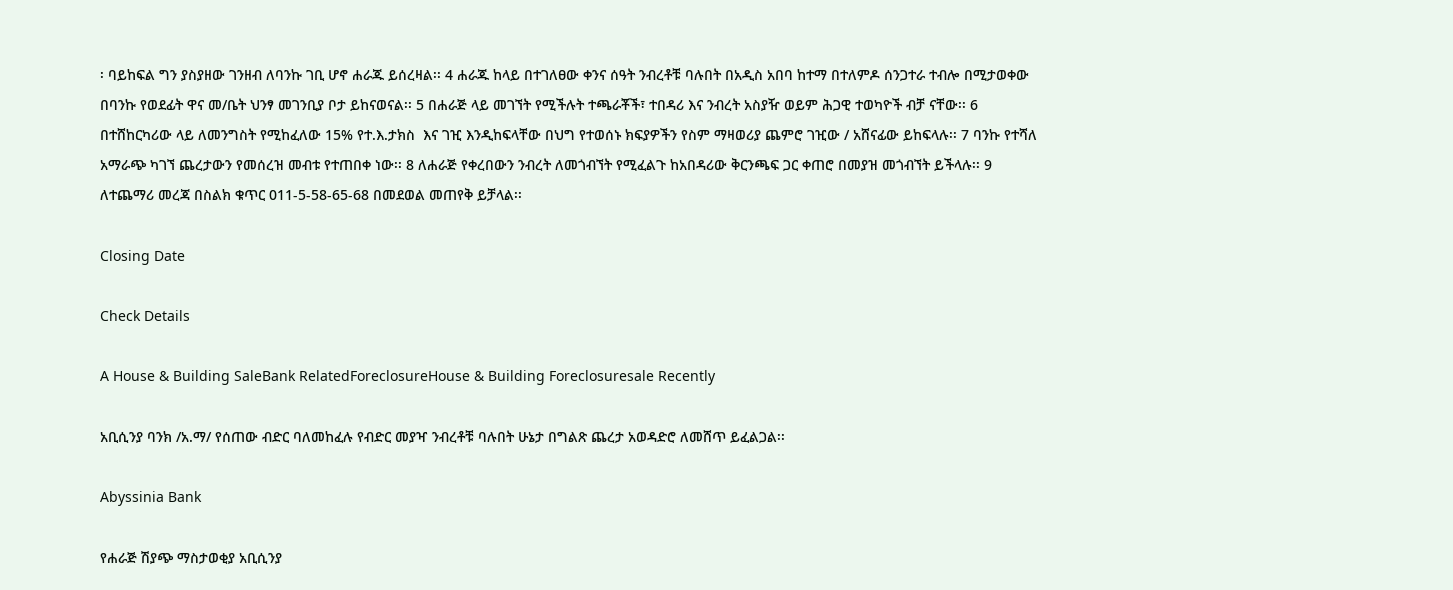፡ ባይከፍል ግን ያስያዘው ገንዘብ ለባንኩ ገቢ ሆኖ ሐራጁ ይሰረዛል፡፡ 4 ሐራጁ ከላይ በተገለፀው ቀንና ሰዓት ንብረቶቹ ባሉበት በአዲስ አበባ ከተማ በተለምዶ ሰንጋተራ ተብሎ በሚታወቀው በባንኩ የወደፊት ዋና መ/ቤት ህንፃ መገንቢያ ቦታ ይከናወናል፡፡ 5 በሐራጅ ላይ መገኘት የሚችሉት ተጫራቾች፣ ተበዳሪ እና ንብረት አስያዥ ወይም ሕጋዊ ተወካዮች ብቻ ናቸው፡፡ 6 በተሸከርካሪው ላይ ለመንግስት የሚከፈለው 15% የተ.እ.ታክስ  እና ገዢ እንዲከፍላቸው በህግ የተወሰኑ ክፍያዎችን የስም ማዛወሪያ ጨምሮ ገዢው / አሸናፊው ይከፍላሉ፡፡ 7 ባንኩ የተሻለ አማራጭ ካገኘ ጨረታውን የመሰረዝ መብቱ የተጠበቀ ነው፡፡ 8 ለሐራጅ የቀረበውን ንብረት ለመጎብኘት የሚፈልጉ ከአበዳሪው ቅርንጫፍ ጋር ቀጠሮ በመያዝ መጎብኘት ይችላሉ፡፡ 9 ለተጨማሪ መረጃ በስልክ ቁጥር 011-5-58-65-68 በመደወል መጠየቅ ይቻላል፡፡

Closing Date

Check Details

A House & Building SaleBank RelatedForeclosureHouse & Building Foreclosuresale Recently

አቢሲንያ ባንክ /አ.ማ/ የሰጠው ብድር ባለመከፈሉ የብድር መያዣ ንብረቶቹ ባሉበት ሁኔታ በግልጽ ጨረታ አወዳድሮ ለመሸጥ ይፈልጋል፡፡

Abyssinia Bank

የሐራጅ ሽያጭ ማስታወቂያ አቢሲንያ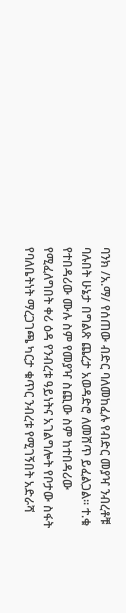ባንክ /አ.ማ/ የሰጠው ብድር ባለመከፈሉ የብድር መያዣ ንብረቶቹ ባሉበት ሁኔታ በግልጽ ጨረታ አወዳድሮ ለመሸጥ ይፈልጋል፡፡ ተ.ቁ የተበዳሪው ሙሉ ስም የመያዣ ስጪው ስም ከተበዳሪው የሚፈለግበት ቀሪ ዕዳ የንብረቱ ዓይነትና አገልግሎት የቦታው ስፋት የባለቤትነት ማረጋገጫ ካርታ ቁጥር ንብረቱ የሚገኝበት አድራሻ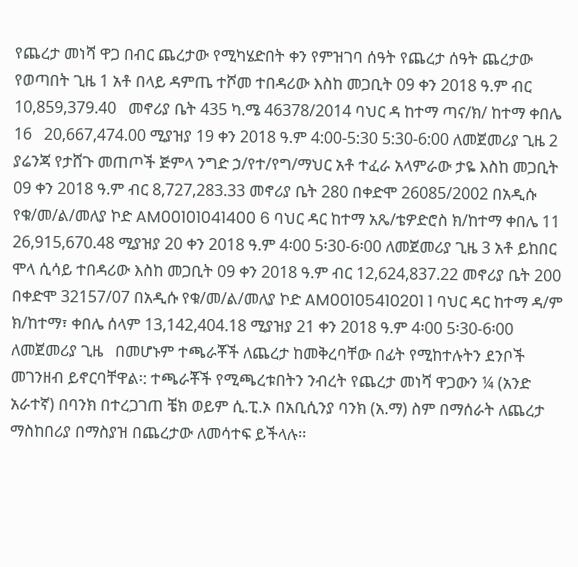የጨረታ መነሻ ዋጋ በብር ጨረታው የሚካሄድበት ቀን የምዝገባ ሰዓት የጨረታ ሰዓት ጨረታው የወጣበት ጊዜ 1 አቶ በላይ ዳምጤ ተሾመ ተበዳሪው እስከ መጋቢት 09 ቀን 2018 ዓ.ም ብር 10,859,379.40   መኖሪያ ቤት 435 ካ.ሜ 46378/2014 ባህር ዳ ከተማ ጣና/ክ/ ከተማ ቀበሌ 16   20,667,474.00 ሚያዝያ 19 ቀን 2018 ዓ.ም 4:00-5:30 5:30-6:00 ለመጀመሪያ ጊዜ 2 ያሬንጃ የታሸጉ መጠጦች ጅምላ ንግድ ኃ/የተ/የግ/ማህር አቶ ተፈራ አላምራው ታዬ እስከ መጋቢት 09 ቀን 2018 ዓ.ም ብር 8,727,283.33 መኖሪያ ቤት 280 በቀድሞ 26085/2002 በአዲሱ የቁ/መ/ል/መለያ ኮድ AM00101041400 6 ባህር ዳር ከተማ አጼ/ቴዎድሮስ ክ/ከተማ ቀበሌ 11 26,915,670.48 ሚያዝያ 20 ቀን 2018 ዓ.ም 4፡00 5፡30-6፡00 ለመጀመሪያ ጊዜ 3 አቶ ይከበር ሞላ ሲሳይ ተበዳሪው እስከ መጋቢት 09 ቀን 2018 ዓ.ም ብር 12,624,837.22 መኖሪያ ቤት 200 በቀድሞ 32157/07 በአዲሱ የቁ/መ/ል/መለያ ኮድ AM00105410201 1 ባህር ዳር ከተማ ዳ/ም ክ/ከተማ፣ ቀበሌ ሰላም 13,142,404.18 ሚያዝያ 21 ቀን 2018 ዓ.ም 4፡00 5፡30-6፡00 ለመጀመሪያ ጊዜ   በመሆኑም ተጫራቾች ለጨረታ ከመቅረባቸው በፊት የሚከተሉትን ደንቦች መገንዘብ ይኖርባቸዋል፡: ተጫራቾች የሚጫረቱበትን ንብረት የጨረታ መነሻ ዋጋውን ¼ (አንድ አራተኛ) በባንክ በተረጋገጠ ቼክ ወይም ሲ.ፒ.ኦ በአቢሲንያ ባንክ (አ.ማ) ስም በማሰራት ለጨረታ ማስከበሪያ በማስያዝ በጨረታው ለመሳተፍ ይችላሉ፡፡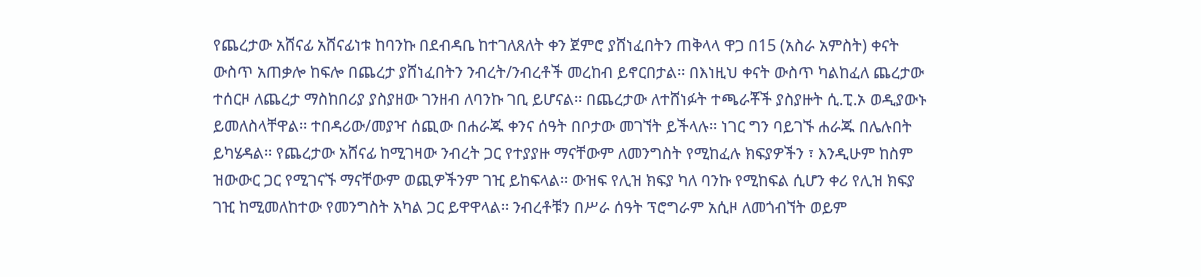የጨረታው አሸናፊ አሸናፊነቱ ከባንኩ በደብዳቤ ከተገለጸለት ቀን ጀምሮ ያሸነፈበትን ጠቅላላ ዋጋ በ15 (አስራ አምስት) ቀናት ውስጥ አጠቃሎ ከፍሎ በጨረታ ያሸነፈበትን ንብረት/ንብረቶች መረከብ ይኖርበታል፡፡ በእነዚህ ቀናት ውስጥ ካልከፈለ ጨረታው ተሰርዞ ለጨረታ ማስከበሪያ ያስያዘው ገንዘብ ለባንኩ ገቢ ይሆናል፡፡ በጨረታው ለተሸነፉት ተጫራቾች ያስያዙት ሲ.ፒ.ኦ ወዲያውኑ ይመለስላቸዋል፡፡ ተበዳሪው/መያዣ ሰጪው በሐራጁ ቀንና ሰዓት በቦታው መገኘት ይችላሉ፡፡ ነገር ግን ባይገኙ ሐራጁ በሌሉበት ይካሄዳል፡፡ የጨረታው አሸናፊ ከሚገዛው ንብረት ጋር የተያያዙ ማናቸውም ለመንግስት የሚከፈሉ ክፍያዎችን ፣ እንዲሁም ከስም ዝውውር ጋር የሚገናኙ ማናቸውም ወጪዎችንም ገዢ ይከፍላል፡፡ ውዝፍ የሊዝ ክፍያ ካለ ባንኩ የሚከፍል ሲሆን ቀሪ የሊዝ ክፍያ ገዢ ከሚመለከተው የመንግስት አካል ጋር ይዋዋላል፡፡ ንብረቶቹን በሥራ ሰዓት ፕሮግራም አሲዞ ለመጎብኘት ወይም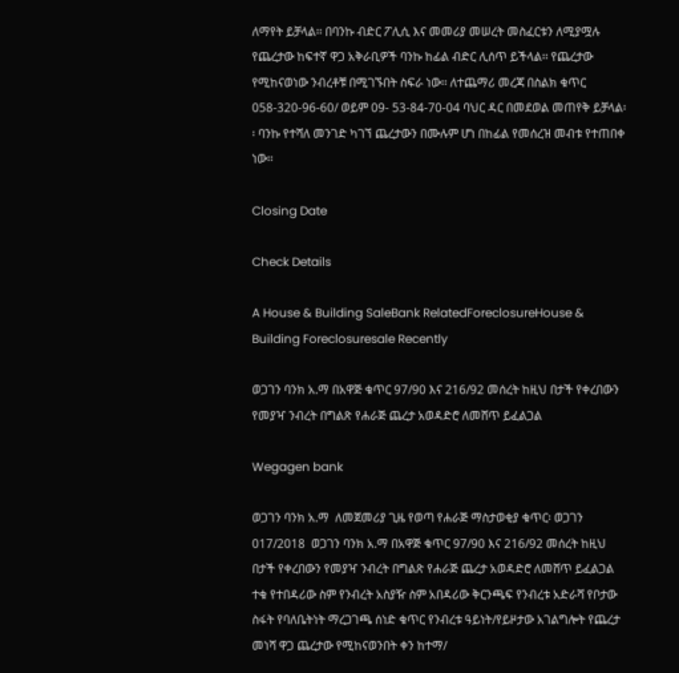ለማየት ይቻላል፡፡ በባንኩ ብድር ፖሊሲ እና መመሪያ መሠረት መስፈርቱን ለሚያሟሉ የጨረታው ከፍተኛ ዋጋ አቅራቢዎች ባንኩ ከፊል ብድር ሊሰጥ ይችላል፡፡ የጨረታው የሚከናወነው ንብረቶቹ በሚገኙበት ስፍራ ነው፡፡ ለተጨማሪ መረጃ በስልክ ቁጥር 058-320-96-60/ ወይም 09- 53-84-70-04 ባህር ዳር በመደወል መጠየቅ ይቻላል፡፡ ባንኩ የተሻለ መንገድ ካገኘ ጨረታውን በሙሉም ሆነ በከፊል የመሰረዝ መብቱ የተጠበቀ ነው፡፡

Closing Date

Check Details

A House & Building SaleBank RelatedForeclosureHouse & Building Foreclosuresale Recently

ወጋገን ባንክ አ.ማ በአዋጅ ቁጥር 97/90 እና 216/92 መሰረት ከዚህ በታች የቀረበውን የመያዣ ንብረት በግልጽ የሐራጅ ጨረታ አወዳድሮ ለመሸጥ ይፈልጋል

Wegagen bank

ወጋገን ባንክ አ.ማ  ለመጀመሪያ ጊዜ የወጣ የሐራጅ ማስታወቂያ ቁጥር፡ ወጋገን 017/2018  ወጋገን ባንክ አ.ማ በአዋጅ ቁጥር 97/90 እና 216/92 መሰረት ከዚህ በታች የቀረበውን የመያዣ ንብረት በግልጽ የሐራጅ ጨረታ አወዳድሮ ለመሸጥ ይፈልጋል                          ተቁ የተበዳሪው ስም የንብረት አስያዥ ስም አበዳሪው ቅርንጫፍ የንብረቱ አድራሻ የቦታው ስፋት የባለቤትነት ማረጋገጫ ሰነድ ቁጥር የንብረቱ ዓይነት/የይዞታው አገልግሎት የጨረታ መነሻ ዋጋ ጨረታው የሚከናወንበት ቀን ከተማ/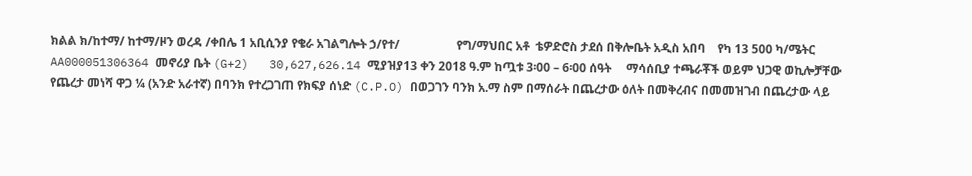ክልል ክ/ከተማ/ ከተማ/ዞን ወረዳ /ቀበሌ 1 አቢሲንያ የቄራ አገልግሎት ኃ/የተ/                   የግ/ማህበር አቶ  ቴዎድሮስ ታደሰ በቅሎቤት አዲስ አበባ    የካ 13 500 ካ/ሜትር AA000051306364 መኖሪያ ቤት (G+2)   30,627,626.14 ሚያዝያ13 ቀን 2018 ዓ.ም ከጧቱ 3፡00 – 6፡00 ሰዓት     ማሳሰቢያ ተጫራቾች ወይም ህጋዊ ወኪሎቻቸው የጨረታ መነሻ ዋጋ ¼ (አንድ አራተኛ) በባንክ የተረጋገጠ የክፍያ ሰነድ (C.P.O) በወጋገን ባንክ አ.ማ ስም በማሰራት በጨረታው ዕለት በመቅረብና በመመዝገብ በጨረታው ላይ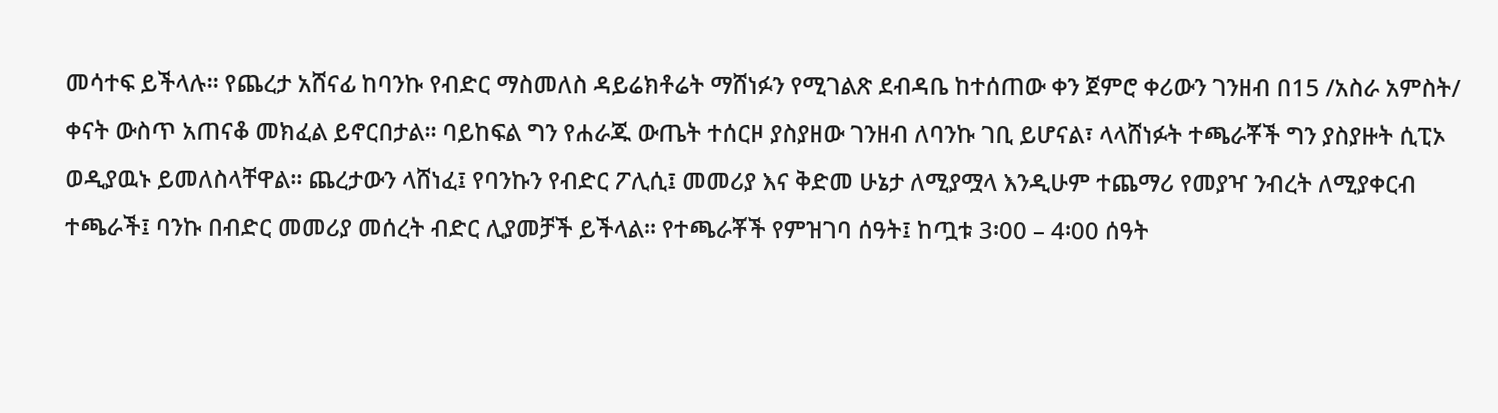መሳተፍ ይችላሉ፡፡ የጨረታ አሸናፊ ከባንኩ የብድር ማስመለስ ዳይሬክቶሬት ማሸነፉን የሚገልጽ ደብዳቤ ከተሰጠው ቀን ጀምሮ ቀሪውን ገንዘብ በ15 /አስራ አምስት/ ቀናት ውስጥ አጠናቆ መክፈል ይኖርበታል፡፡ ባይከፍል ግን የሐራጁ ውጤት ተሰርዞ ያስያዘው ገንዘብ ለባንኩ ገቢ ይሆናል፣ ላላሸነፉት ተጫራቾች ግን ያስያዙት ሲፒኦ ወዲያዉኑ ይመለስላቸዋል፡፡ ጨረታውን ላሸነፈ፤ የባንኩን የብድር ፖሊሲ፤ መመሪያ እና ቅድመ ሁኔታ ለሚያሟላ እንዲሁም ተጨማሪ የመያዣ ንብረት ለሚያቀርብ ተጫራች፤ ባንኩ በብድር መመሪያ መሰረት ብድር ሊያመቻች ይችላል፡፡ የተጫራቾች የምዝገባ ሰዓት፤ ከጧቱ 3፡00 – 4፡00 ሰዓት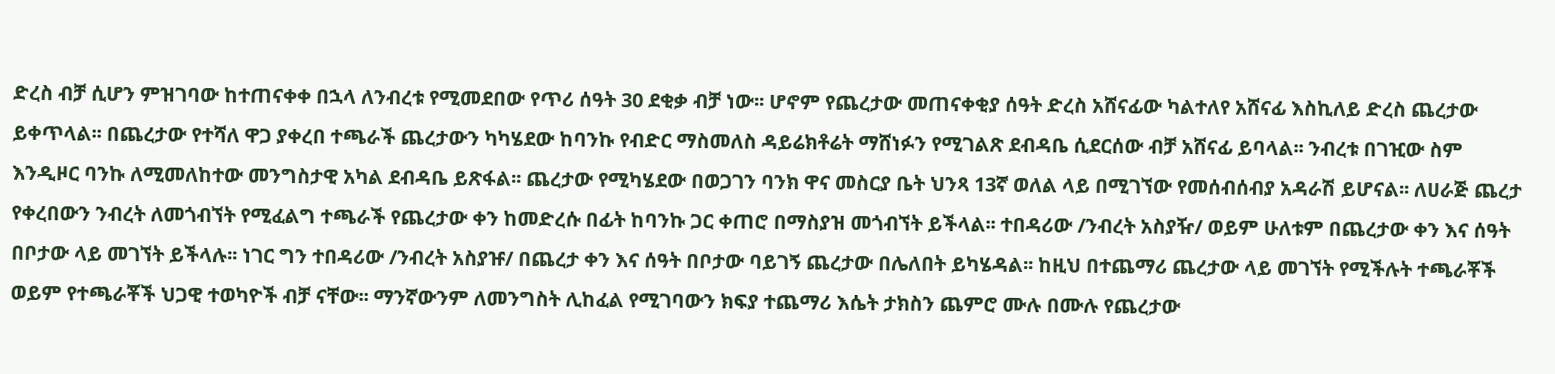ድረስ ብቻ ሲሆን ምዝገባው ከተጠናቀቀ በኋላ ለንብረቱ የሚመደበው የጥሪ ሰዓት 30 ደቂቃ ብቻ ነው፡፡ ሆኖም የጨረታው መጠናቀቂያ ሰዓት ድረስ አሸናፊው ካልተለየ አሸናፊ እስኪለይ ድረስ ጨረታው ይቀጥላል፡፡ በጨረታው የተሻለ ዋጋ ያቀረበ ተጫራች ጨረታውን ካካሄደው ከባንኩ የብድር ማስመለስ ዳይሬክቶሬት ማሸነፉን የሚገልጽ ደብዳቤ ሲደርሰው ብቻ አሸናፊ ይባላል፡፡ ንብረቱ በገዢው ስም እንዲዞር ባንኩ ለሚመለከተው መንግስታዊ አካል ደብዳቤ ይጽፋል፡፡ ጨረታው የሚካሄደው በወጋገን ባንክ ዋና መስርያ ቤት ህንጻ 13ኛ ወለል ላይ በሚገኘው የመሰብሰብያ አዳራሽ ይሆናል፡፡ ለሀራጅ ጨረታ የቀረበውን ንብረት ለመጎብኘት የሚፈልግ ተጫራች የጨረታው ቀን ከመድረሱ በፊት ከባንኩ ጋር ቀጠሮ በማስያዝ መጎብኘት ይችላል፡፡ ተበዳሪው /ንብረት አስያዥ/ ወይም ሁለቱም በጨረታው ቀን እና ሰዓት በቦታው ላይ መገኘት ይችላሉ፡፡ ነገር ግን ተበዳሪው /ንብረት አስያዡ/ በጨረታ ቀን እና ሰዓት በቦታው ባይገኝ ጨረታው በሌለበት ይካሄዳል፡፡ ከዚህ በተጨማሪ ጨረታው ላይ መገኘት የሚችሉት ተጫራቾች ወይም የተጫራቾች ህጋዊ ተወካዮች ብቻ ናቸው፡፡ ማንኛውንም ለመንግስት ሊከፈል የሚገባውን ክፍያ ተጨማሪ እሴት ታክስን ጨምሮ ሙሉ በሙሉ የጨረታው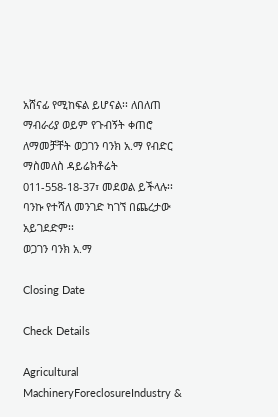አሸናፊ የሚከፍል ይሆናል፡፡ ለበለጠ ማብራሪያ ወይም የጉብኝት ቀጠሮ ለማመቻቸት ወጋገን ባንክ አ.ማ የብድር ማስመለስ ዳይሬክቶሬት 011-558-18-37፣ መደወል ይችላሉ፡፡ ባንኩ የተሻለ መንገድ ካገኘ በጨረታው አይገደድም፡፡                                 ወጋገን ባንክ አ.ማ

Closing Date

Check Details

Agricultural MachineryForeclosureIndustry &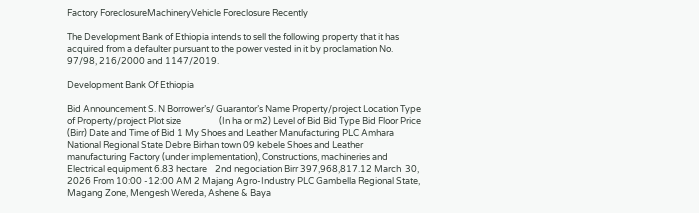Factory ForeclosureMachineryVehicle Foreclosure Recently

The Development Bank of Ethiopia intends to sell the following property that it has acquired from a defaulter pursuant to the power vested in it by proclamation No. 97/98, 216/2000 and 1147/2019.

Development Bank Of Ethiopia

Bid Announcement S. N Borrower’s/ Guarantor’s Name Property/project Location Type of Property/project Plot size                   (In ha or m2) Level of Bid Bid Type Bid Floor Price (Birr) Date and Time of Bid 1 My Shoes and Leather Manufacturing PLC Amhara National Regional State Debre Birhan town 09 kebele Shoes and Leather manufacturing Factory (under implementation), Constructions, machineries and Electrical equipment 6.83 hectare    2nd negociation Birr 397,968,817.12 March  30, 2026 From 10:00 -12:00 AM 2 Majang Agro-Industry PLC Gambella Regional State,  Magang Zone, Mengesh Wereda, Ashene & Baya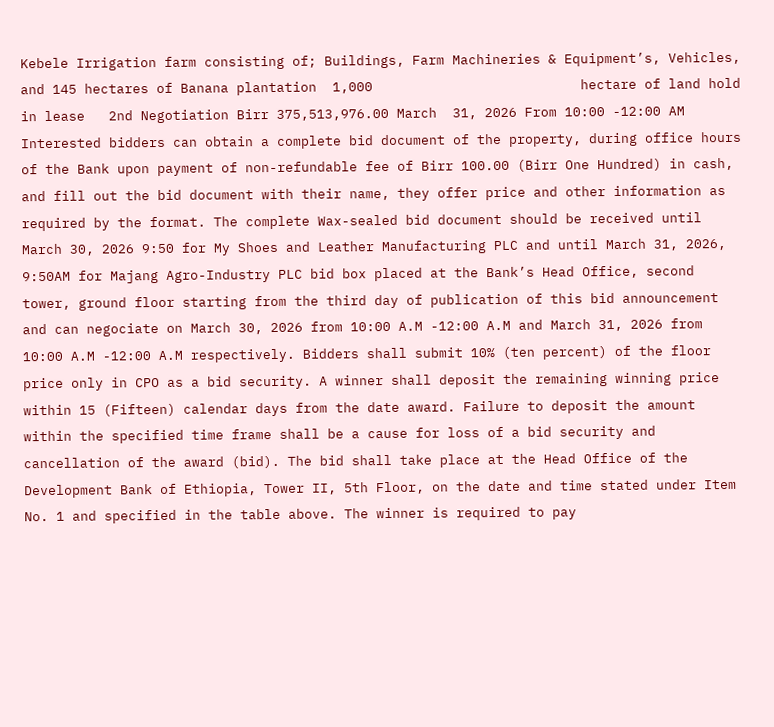Kebele Irrigation farm consisting of; Buildings, Farm Machineries & Equipment’s, Vehicles, and 145 hectares of Banana plantation  1,000                          hectare of land hold in lease   2nd Negotiation Birr 375,513,976.00 March  31, 2026 From 10:00 -12:00 AM   Interested bidders can obtain a complete bid document of the property, during office hours of the Bank upon payment of non-refundable fee of Birr 100.00 (Birr One Hundred) in cash, and fill out the bid document with their name, they offer price and other information as required by the format. The complete Wax-sealed bid document should be received until March 30, 2026 9:50 for My Shoes and Leather Manufacturing PLC and until March 31, 2026, 9:50AM for Majang Agro-Industry PLC bid box placed at the Bank’s Head Office, second tower, ground floor starting from the third day of publication of this bid announcement and can negociate on March 30, 2026 from 10:00 A.M -12:00 A.M and March 31, 2026 from 10:00 A.M -12:00 A.M respectively. Bidders shall submit 10% (ten percent) of the floor price only in CPO as a bid security. A winner shall deposit the remaining winning price within 15 (Fifteen) calendar days from the date award. Failure to deposit the amount within the specified time frame shall be a cause for loss of a bid security and cancellation of the award (bid). The bid shall take place at the Head Office of the Development Bank of Ethiopia, Tower II, 5th Floor, on the date and time stated under Item No. 1 and specified in the table above. The winner is required to pay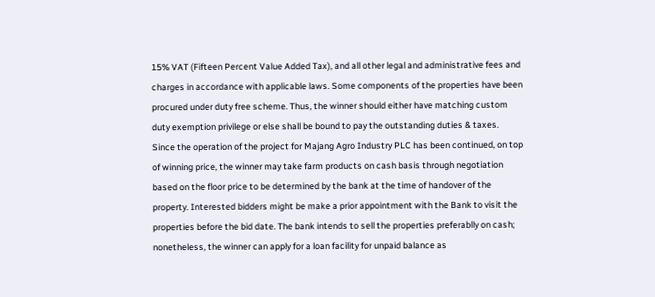15% VAT (Fifteen Percent Value Added Tax), and all other legal and administrative fees and charges in accordance with applicable laws. Some components of the properties have been procured under duty free scheme. Thus, the winner should either have matching custom duty exemption privilege or else shall be bound to pay the outstanding duties & taxes. Since the operation of the project for Majang Agro Industry PLC has been continued, on top of winning price, the winner may take farm products on cash basis through negotiation based on the floor price to be determined by the bank at the time of handover of the property. Interested bidders might be make a prior appointment with the Bank to visit the properties before the bid date. The bank intends to sell the properties preferablly on cash; nonetheless, the winner can apply for a loan facility for unpaid balance as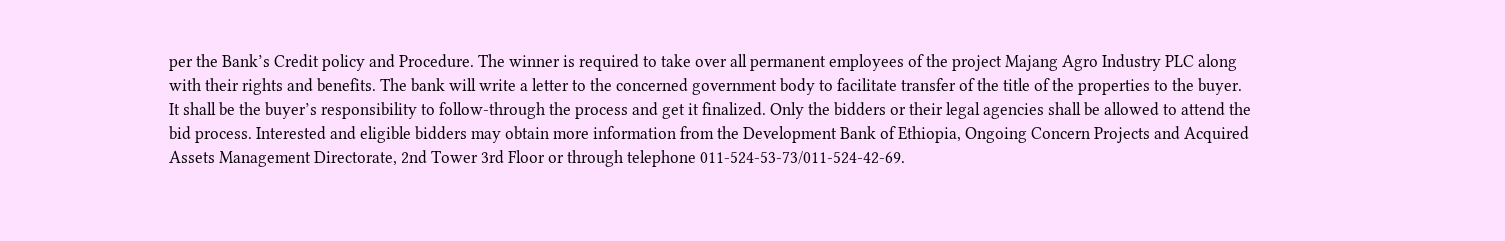per the Bank’s Credit policy and Procedure. The winner is required to take over all permanent employees of the project Majang Agro Industry PLC along with their rights and benefits. The bank will write a letter to the concerned government body to facilitate transfer of the title of the properties to the buyer. It shall be the buyer’s responsibility to follow-through the process and get it finalized. Only the bidders or their legal agencies shall be allowed to attend the bid process. Interested and eligible bidders may obtain more information from the Development Bank of Ethiopia, Ongoing Concern Projects and Acquired Assets Management Directorate, 2nd Tower 3rd Floor or through telephone 011-524-53-73/011-524-42-69.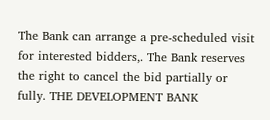The Bank can arrange a pre-scheduled visit for interested bidders,. The Bank reserves the right to cancel the bid partially or fully. THE DEVELOPMENT BANK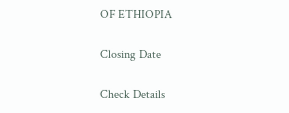OF ETHIOPIA

Closing Date

Check Details